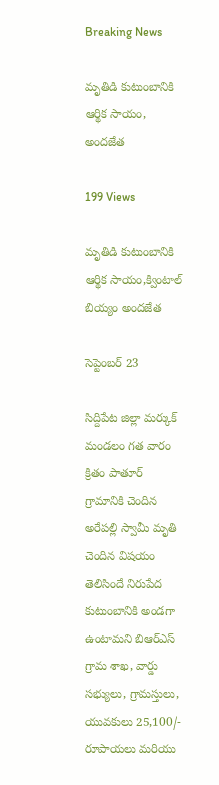Breaking News

మృతిడి కుటుంబానికి ఆర్థిక సాయం, అందజేత

199 Views

మృతిడి కుటుంబానికి ఆర్థిక సాయం,క్వింటాల్ బియ్యం అందజేత

సెప్టెంబర్ 23

సిద్దిపేట జిల్లా మర్కుక్ మండలం గత వారం క్రితం పాతూర్ గ్రామానికి చెందిన అరేపల్లి స్వామీ మృతి చెందిన విషయం తెలిసిందే నిరుపేద కుటుంబానికి అండగా ఉంటామని బిఆర్ఎస్ గ్రామ శాఖ, వార్డు సభ్యులు, గ్రామస్తులు, యువకులు 25,100/- రూపాయలు మరియు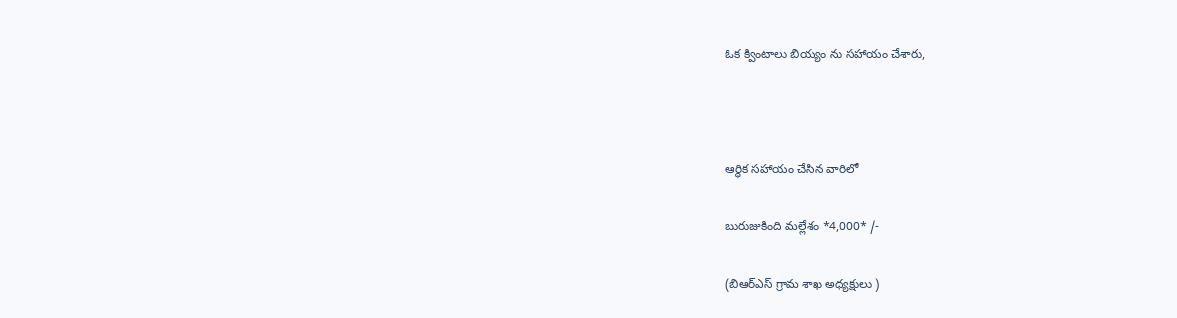ఓక క్వింటాలు బియ్యం ను సహాయం చేశారు,



ఆర్థిక సహాయం చేసిన వారిలో

బురుజుకింది మల్లేశం *4,000* /-

(బిఆర్ఎస్ గ్రామ శాఖ అధ్యక్షులు )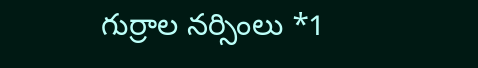గుర్రాల నర్సింలు *1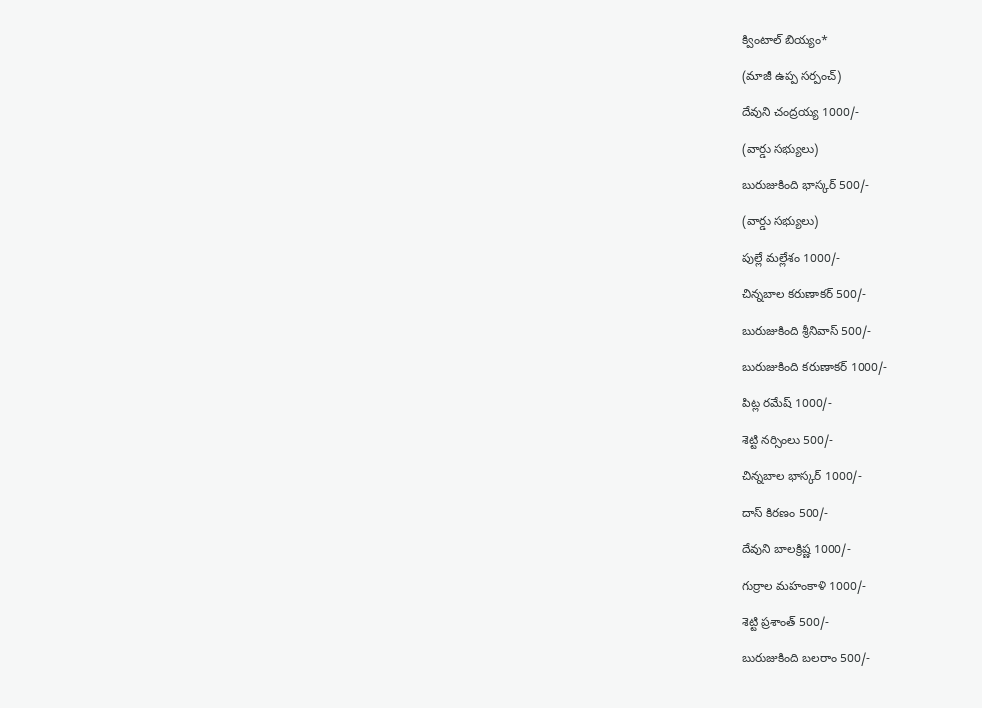క్వింటాల్ బియ్యం*

(మాజీ ఉప్ప సర్పంచ్)

దేవుని చంద్రయ్య 1000/-

(వార్డు సభ్యులు)

బురుజుకింది భాస్కర్ 500/-

(వార్డు సభ్యులు)

పుల్లే మల్లేశం 1000/-

చిన్నబాల కరుణాకర్ 500/-

బురుజుకింది శ్రీనివాస్ 500/-

బురుజుకింది కరుణాకర్ 1000/-

పిట్ల రమేష్ 1000/-

శెట్టి నర్సింలు 500/-

చిన్నబాల భాస్కర్ 1000/-

దాస్ కిరణం 500/-

దేవుని బాలక్రిష్ణ 1000/-

గుర్రాల మహంకాళి 1000/-

శెట్టి ప్రశాంత్ 500/-

బురుజుకింది బలరాం 500/-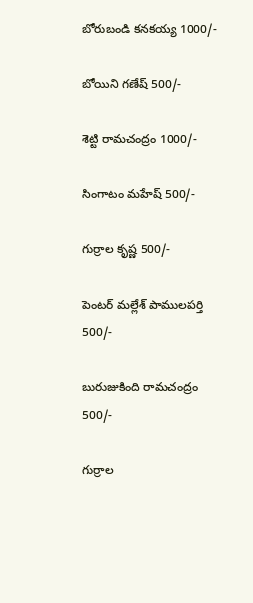బోరుబండి కనకయ్య 1000/-

బోయిని గణేష్ 500/-

శెట్టి రామచంద్రం 1000/-

సింగాటం మహేష్ 500/-

గుర్రాల కృష్ణ 500/-

పెంటర్ మల్లేశ్ పాములపర్తి 500/-

బురుజుకింది రామచంద్రం 500/-

గుర్రాల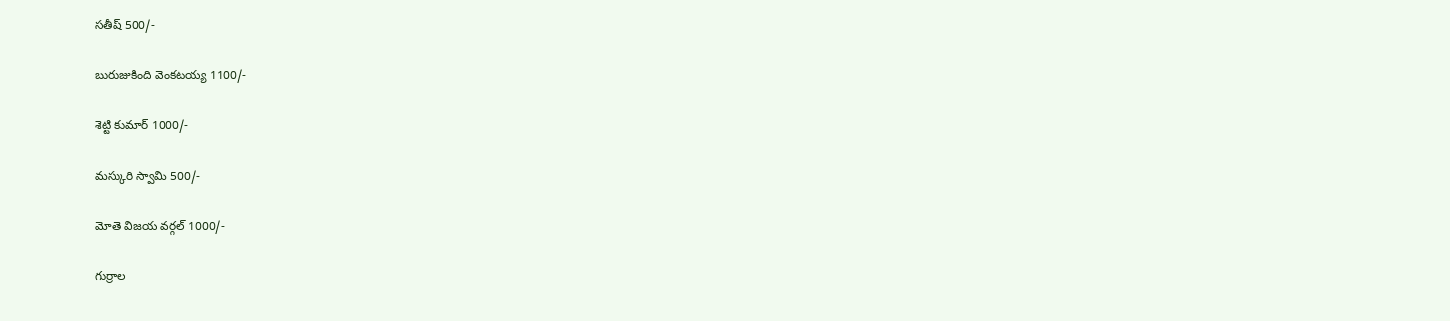సతీష్ 500/-

బురుజుకింది వెంకటయ్య 1100/-

శెట్టి కుమార్ 1000/-

మస్కురి స్వామి 500/-

మోతె విజయ వర్గల్ 1000/-

గుర్రాల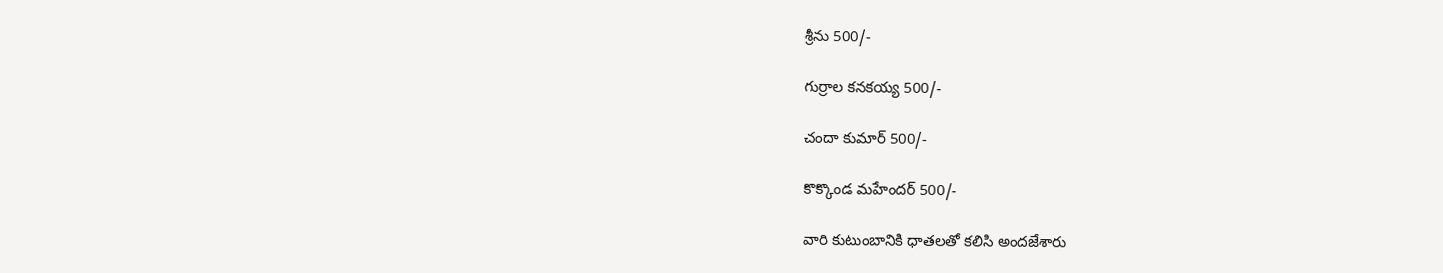శ్రీను 500/-

గుర్రాల కనకయ్య 500/-

చందా కుమార్ 500/-

కొక్కొండ మహేందర్ 500/-

వారి కుటుంబానికి ధాతలతో కలిసి అందజేశారు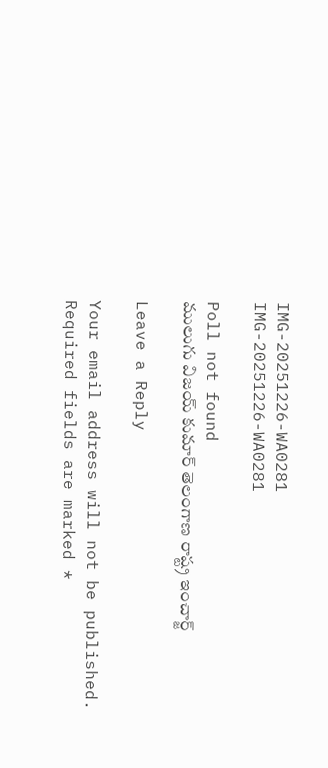IMG-20251226-WA0281
IMG-20251226-WA0281

Poll not found
ములుగు విజయ్ కుమార్ తెలంగాణ రాష్ట్ర ఇంచార్జ్

Leave a Reply

Your email address will not be published. Required fields are marked *